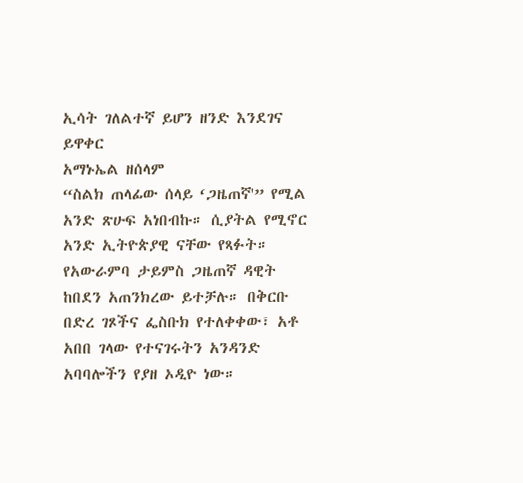ኢሳት ገለልተኛ ይሆን ዘንድ እንደገና ይዋቀር
አማኑኤል ዘሰላም
“ስልክ ጠላፊው ሰላይ ‘ጋዜጠኛ'” የሚል አንድ ጽሁፍ አነበብኩ። ሲያትል የሚኖር አንድ ኢትዮጵያዊ ናቸው የጻፉት። የአውራምባ ታይምስ ጋዜጠኛ ዳዊት ከበደን አጠንክረው ይተቻሉ። በቅርቡ በድረ ገጾችና ፌስቡክ የተለቀቀው፣ አቶ አበበ ገላው የተናገሩትን አንዳንድ አባባሎችን የያዘ ኦዲዮ ነው።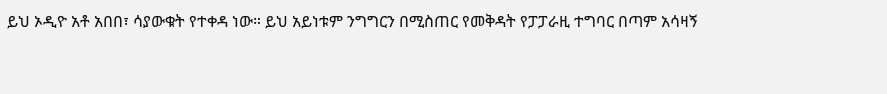ይህ ኦዲዮ አቶ አበበ፣ ሳያውቁት የተቀዳ ነው። ይህ አይነቱም ንግግርን በሚስጠር የመቅዳት የፓፓራዚ ተግባር በጣም አሳዛኝ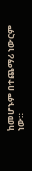ከመሆኑም በተጨማሪ ነውርም ነው።